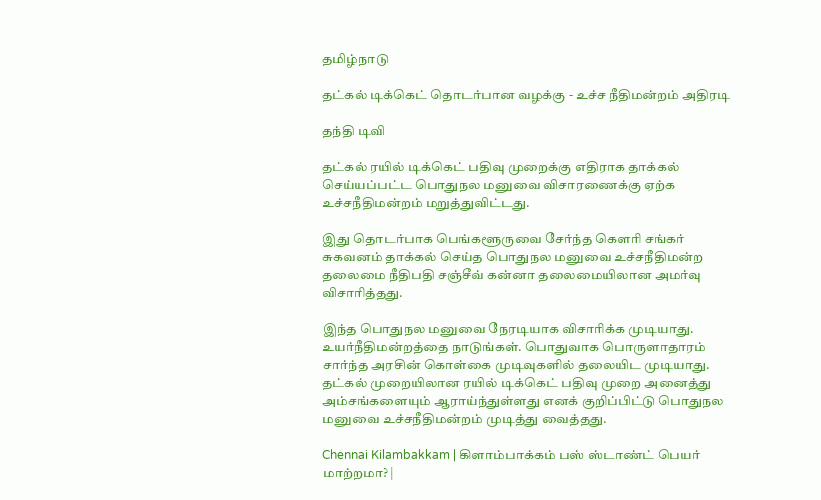தமிழ்நாடு

தட்கல் டிக்கெட் தொடர்பான வழக்கு - உச்ச நீதிமன்றம் அதிரடி

தந்தி டிவி

தட்கல் ரயில் டிக்கெட் பதிவு முறைக்கு எதிராக தாக்கல் செய்யப்பட்ட பொதுநல மனுவை விசாரணைக்கு ஏற்க உச்சநீதிமன்றம் மறுத்துவிட்டது.

இது தொடர்பாக பெங்களூருவை சேர்ந்த கௌரி சங்கர் சுகவனம் தாக்கல் செய்த பொதுநல மனுவை உச்சநீதிமன்ற தலைமை நீதிபதி சஞ்சீவ் கன்னா தலைமையிலான அமர்வு விசாரித்தது.

இந்த பொதுநல மனுவை நேரடியாக விசாரிக்க முடியாது. உயர்நீதிமன்றத்தை நாடுங்கள். பொதுவாக பொருளாதாரம் சார்ந்த அரசின் கொள்கை முடிவுகளில் தலையிட முடியாது. தட்கல் முறையிலான ரயில் டிக்கெட் பதிவு முறை அனைத்து அம்சங்களையும் ஆராய்ந்துள்ளது எனக் குறிப்பிட்டு பொதுநல மனுவை உச்சநீதிமன்றம் முடித்து வைத்தது.

Chennai Kilambakkam | கிளாம்பாக்கம் பஸ் ஸ்டாண்ட் பெயர் மாற்றமா? |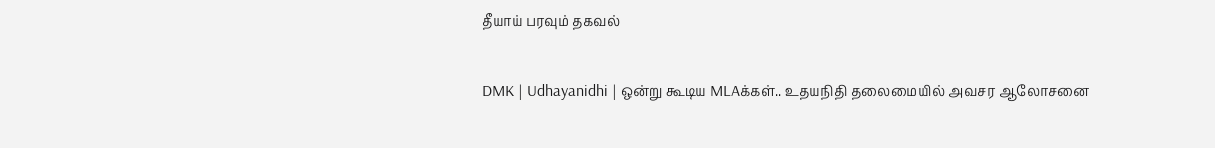தீயாய் பரவும் தகவல்

DMK | Udhayanidhi | ஒன்று கூடிய MLAக்கள்.. உதயநிதி தலைமையில் அவசர ஆலோசனை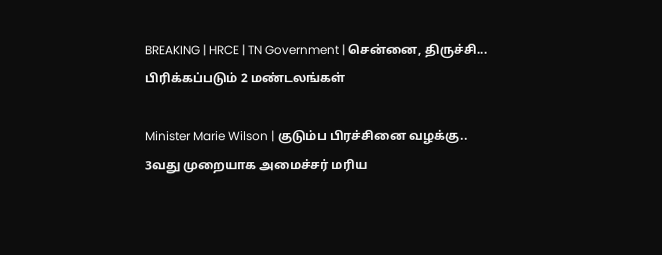BREAKING | HRCE | TN Government | சென்னை, திருச்சி... பிரிக்கப்படும் 2 மண்டலங்கள்

Minister Marie Wilson | குடும்ப பிரச்சினை வழக்கு.. 3வது முறையாக அமைச்சர் மரிய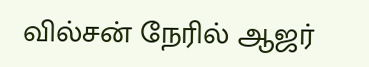வில்சன் நேரில் ஆஜர்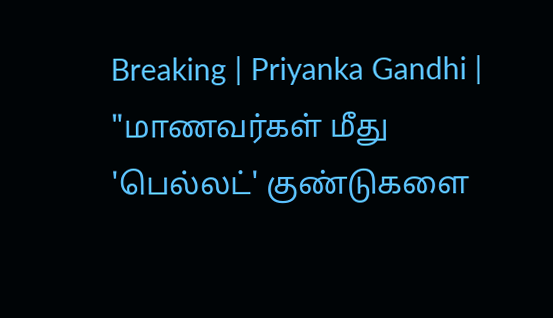Breaking | Priyanka Gandhi | "மாணவர்கள் மீது 'பெல்லட்' குண்டுகளை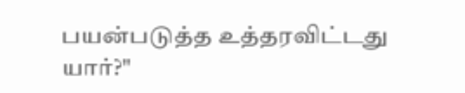பயன்படுத்த உத்தரவிட்டது யார்?"